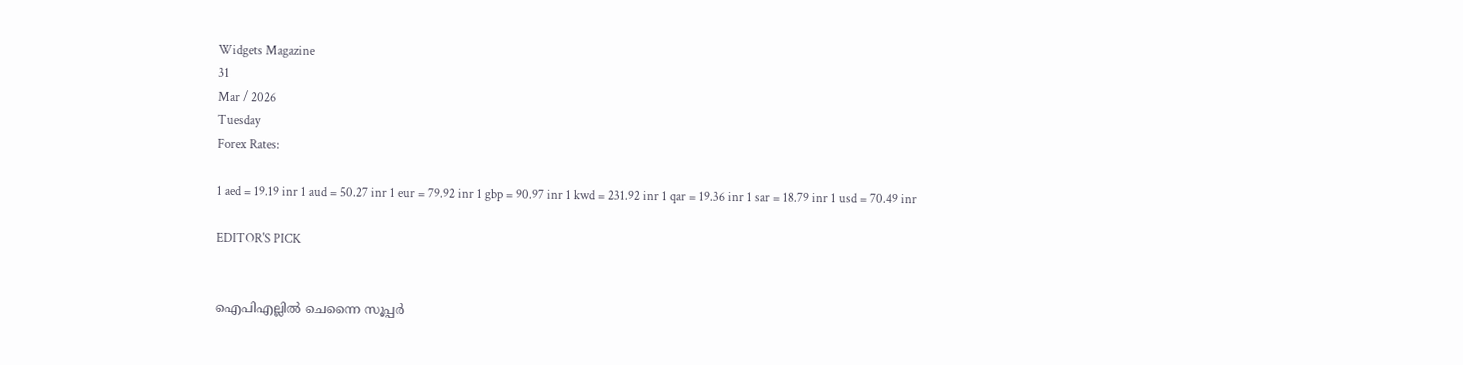Widgets Magazine
31
Mar / 2026
Tuesday
Forex Rates:

1 aed = 19.19 inr 1 aud = 50.27 inr 1 eur = 79.92 inr 1 gbp = 90.97 inr 1 kwd = 231.92 inr 1 qar = 19.36 inr 1 sar = 18.79 inr 1 usd = 70.49 inr

EDITOR'S PICK


ഐപിഎല്ലിൽ ചെന്നൈ സൂപ്പർ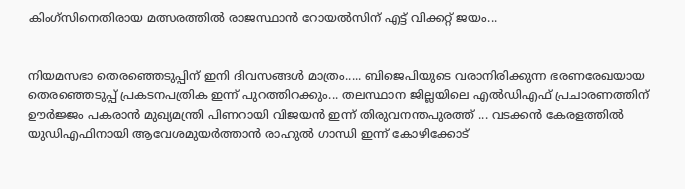കിംഗ്‌സിനെതിരായ മത്സരത്തിൽ രാജസ്ഥാൻ റോയൽസിന് എട്ട് വിക്കറ്റ് ജയം...


നിയമസഭാ തെരഞ്ഞെടുപ്പിന് ഇനി ദിവസങ്ങൾ മാത്രം..... ബിജെപിയുടെ വരാനിരിക്കുന്ന ഭരണരേഖയായ തെരഞ്ഞെടുപ്പ് പ്രകടനപത്രിക ഇന്ന് പുറത്തിറക്കും... തലസ്ഥാന ജില്ലയിലെ എൽഡിഎഫ് പ്രചാരണത്തിന് ഊർജ്ജം പകരാൻ മുഖ്യമന്ത്രി പിണറായി വിജയൻ ഇന്ന് തിരുവനന്തപുരത്ത് ... വടക്കൻ കേരളത്തിൽ യുഡിഎഫിനായി ആവേശമുയർത്താൻ രാഹുൽ ഗാന്ധി ഇന്ന് കോഴിക്കോട്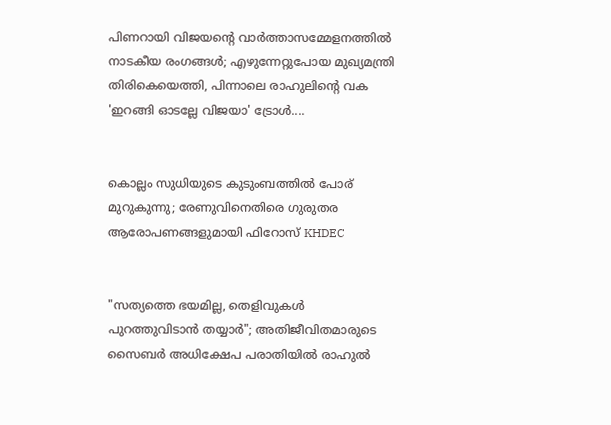പിണറായി വിജയന്റെ വാർത്താസമ്മേളനത്തിൽ നാടകീയ രംഗങ്ങൾ; എഴുന്നേറ്റുപോയ മുഖ്യമന്ത്രി തിരികെയെത്തി, പിന്നാലെ രാഹുലിന്റെ വക 'ഇറങ്ങി ഓടല്ലേ വിജയാ' ട്രോൾ....


കൊല്ലം സുധിയുടെ കുടുംബത്തിൽ പോര് മുറുകുന്നു; രേണുവിനെതിരെ ഗുരുതര ആരോപണങ്ങളുമായി ഫിറോസ് KHDEC


"സത്യത്തെ ഭയമില്ല, തെളിവുകൾ പുറത്തുവിടാൻ തയ്യാർ"; അതിജീവിതമാരുടെ സൈബർ അധിക്ഷേപ പരാതിയിൽ രാഹുൽ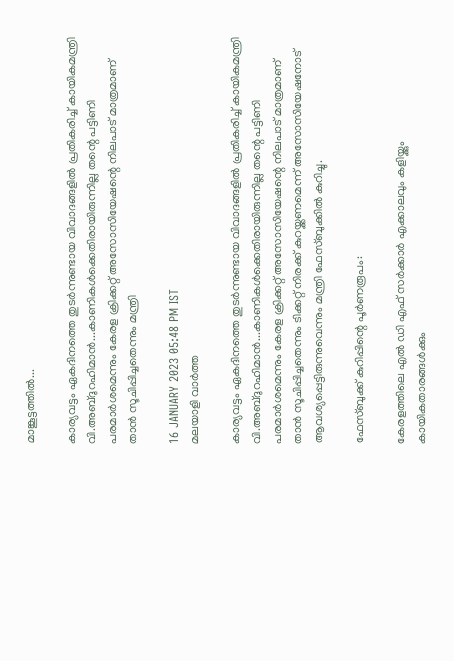മാങ്കൂട്ടത്തിൽ...

കാര്യവട്ടം ഏകദിനത്തെ തുടർന്നുണ്ടായ വിവാദങ്ങളിൽ പ്രതികരിച്ച് കായികമന്ത്രി വി.അബ്ദുറഹിമാൻ...കാണികൾക്കെതിരായിരുന്നില്ല തന്റെ പട്ടിണി പരമാർശമെന്നും കേരള ക്രിക്കറ്റ് അസോസിയേഷന്റെ നിലപാട് മാത്രമാണ് താൻ സൂചിപ്പിച്ചതെന്നും മന്ത്രി

16 JANUARY 2023 05:48 PM IST
മലയാളി വാര്‍ത്ത

കാര്യവട്ടം ഏകദിനത്തെ തുടർന്നുണ്ടായ വിവാദങ്ങളിൽ പ്രതികരിച്ച് കായികമന്ത്രി വി.അബ്ദുറഹിമാൻ...കാണികൾക്കെതിരായിരുന്നില്ല തന്റെ പട്ടിണി പരമാർശമെന്നും കേരള ക്രിക്കറ്റ് അസോസിയേഷന്റെ നിലപാട് മാത്രമാണ് താൻ സൂചിപ്പിച്ചതെന്നും ടിക്കറ്റ് നിരക്ക് കുറയ്ക്കണമെന്ന് അസോസിയേഷനോട് ആവശ്യപ്പെട്ടിരുന്നുവെന്നും മന്ത്രി ഫേസ്ബുക്കിൽ കുറിച്ചു.

ഫേസ്ബുക്ക് കുറിപ്പിന്റെ പൂർണരൂപം:

കേരളത്തിലെ എൽ ഡി എഫ് സർക്കാർ എക്കാലവും കളിയ്ക്കും കായികതാരങ്ങൾക്കും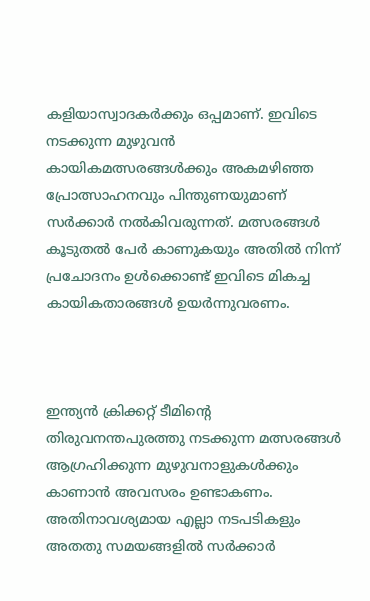കളിയാസ്വാദകർക്കും ഒപ്പമാണ്. ഇവിടെ നടക്കുന്ന മുഴുവൻ കായികമത്സരങ്ങൾക്കും അകമഴിഞ്ഞ പ്രോത്സാഹനവും പിന്തുണയുമാണ് സർക്കാർ നൽകിവരുന്നത്. മത്സരങ്ങൾ കൂടുതൽ പേർ കാണുകയും അതിൽ നിന്ന് പ്രചോദനം ഉൾക്കൊണ്ട് ഇവിടെ മികച്ച കായികതാരങ്ങൾ ഉയർന്നുവരണം.



ഇന്ത്യൻ ക്രിക്കറ്റ് ടീമിന്റെ തിരുവനന്തപുരത്തു നടക്കുന്ന മത്സരങ്ങൾ ആഗ്രഹിക്കുന്ന മുഴുവനാളുകൾക്കും കാണാൻ അവസരം ഉണ്ടാകണം. അതിനാവശ്യമായ എല്ലാ നടപടികളും അതതു സമയങ്ങളിൽ സർക്കാർ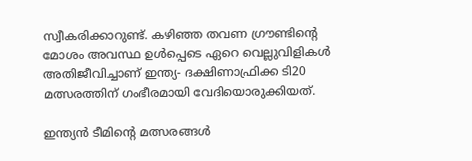സ്വീകരിക്കാറുണ്ട്. കഴിഞ്ഞ തവണ ഗ്രൗണ്ടിന്റെ മോശം അവസ്ഥ ഉൾപ്പെടെ ഏറെ വെല്ലുവിളികൾ അതിജീവിച്ചാണ് ഇന്ത്യ- ദക്ഷിണാഫ്രിക്ക ടി20 മത്സരത്തിന് ഗംഭീരമായി വേദിയൊരുക്കിയത്.

ഇന്ത്യൻ ടീമിന്റെ മത്സരങ്ങൾ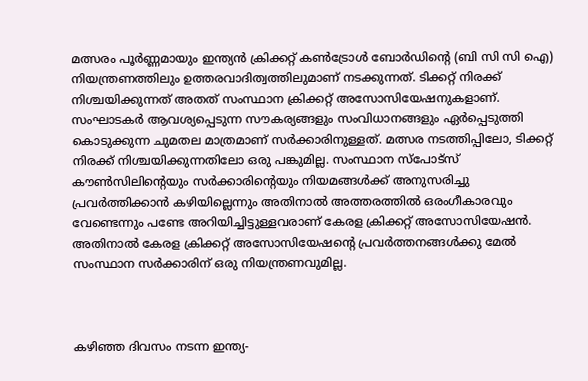മത്സരം പൂർണ്ണമായും ഇന്ത്യൻ ക്രിക്കറ്റ് കൺട്രോൾ ബോർഡിന്റെ (ബി സി സി ഐ) നിയന്ത്രണത്തിലും ഉത്തരവാദിത്വത്തിലുമാണ് നടക്കുന്നത്. ടിക്കറ്റ് നിരക്ക് നിശ്ചയിക്കുന്നത് അതത് സംസ്ഥാന ക്രിക്കറ്റ് അസോസിയേഷനുകളാണ്. സംഘാടകർ ആവശ്യപ്പെടുന്ന സൗകര്യങ്ങളും സംവിധാനങ്ങളും ഏർപ്പെടുത്തി കൊടുക്കുന്ന ചുമതല മാത്രമാണ് സർക്കാരിനുള്ളത്. മത്സര നടത്തിപ്പിലോ, ടിക്കറ്റ് നിരക്ക് നിശ്ചയിക്കുന്നതിലോ ഒരു പങ്കുമില്ല. സംസ്ഥാന സ്പോട്സ് കൗൺസിലിന്റെയും സർക്കാരിന്റെയും നിയമങ്ങൾക്ക് അനുസരിച്ചു പ്രവർത്തിക്കാൻ കഴിയില്ലെന്നും അതിനാൽ അത്തരത്തിൽ ഒരംഗീകാരവും വേണ്ടെന്നും പണ്ടേ അറിയിച്ചിട്ടുള്ളവരാണ് കേരള ക്രിക്കറ്റ് അസോസിയേഷൻ. അതിനാൽ കേരള ക്രിക്കറ്റ് അസോസിയേഷന്റെ പ്രവർത്തനങ്ങൾക്കു മേൽ സംസ്ഥാന സർക്കാരിന് ഒരു നിയന്ത്രണവുമില്ല.



കഴിഞ്ഞ ദിവസം നടന്ന ഇന്ത്യ-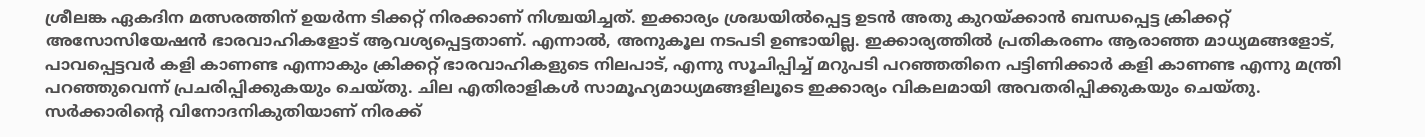ശ്രീലങ്ക ഏകദിന മത്സരത്തിന് ഉയർന്ന ടിക്കറ്റ് നിരക്കാണ് നിശ്ചയിച്ചത്. ഇക്കാര്യം ശ്രദ്ധയിൽപ്പെട്ട ഉടൻ അതു കുറയ്ക്കാൻ ബന്ധപ്പെട്ട ക്രിക്കറ്റ് അസോസിയേഷൻ ഭാരവാഹികളോട് ആവശ്യപ്പെട്ടതാണ്. എന്നാൽ, അനുകൂല നടപടി ഉണ്ടായില്ല. ഇക്കാര്യത്തിൽ പ്രതികരണം ആരാഞ്ഞ മാധ്യമങ്ങളോട്, പാവപ്പെട്ടവർ കളി കാണണ്ട എന്നാകും ക്രിക്കറ്റ് ഭാരവാഹികളുടെ നിലപാട്, എന്നു സൂചിപ്പിച്ച് മറുപടി പറഞ്ഞതിനെ പട്ടിണിക്കാർ കളി കാണണ്ട എന്നു മന്ത്രി പറഞ്ഞുവെന്ന് പ്രചരിപ്പിക്കുകയും ചെയ്തു. ചില എതിരാളികൾ സാമൂഹ്യമാധ്യമങ്ങളിലൂടെ ഇക്കാര്യം വികലമായി അവതരിപ്പിക്കുകയും ചെയ്തു. സർക്കാരിന്റെ വിനോദനികുതിയാണ് നിരക്ക്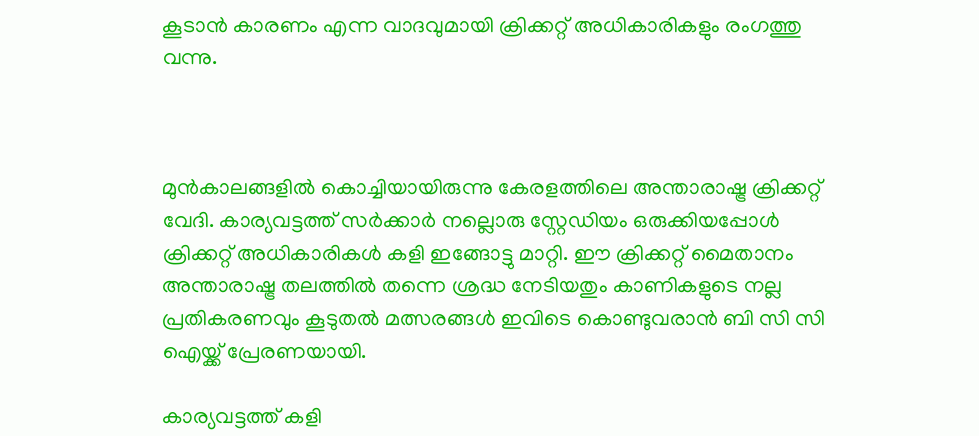കൂടാൻ കാരണം എന്ന വാദവുമായി ക്രിക്കറ്റ് അധികാരികളും രംഗത്തു വന്നു.



മുൻകാലങ്ങളിൽ കൊച്ചിയായിരുന്നു കേരളത്തിലെ അന്താരാഷ്ട്ര ക്രിക്കറ്റ് വേദി. കാര്യവട്ടത്ത് സർക്കാർ നല്ലൊരു സ്റ്റേഡിയം ഒരുക്കിയപ്പോൾ ക്രിക്കറ്റ് അധികാരികൾ കളി ഇങ്ങോട്ടു മാറ്റി. ഈ ക്രിക്കറ്റ് മൈതാനം അന്താരാഷ്ട്ര തലത്തിൽ തന്നെ ശ്രദ്ധ നേടിയതും കാണികളുടെ നല്ല പ്രതികരണവും കൂടുതൽ മത്സരങ്ങൾ ഇവിടെ കൊണ്ടുവരാൻ ബി സി സി ഐയ്ക്ക് പ്രേരണയായി.

കാര്യവട്ടത്ത് കളി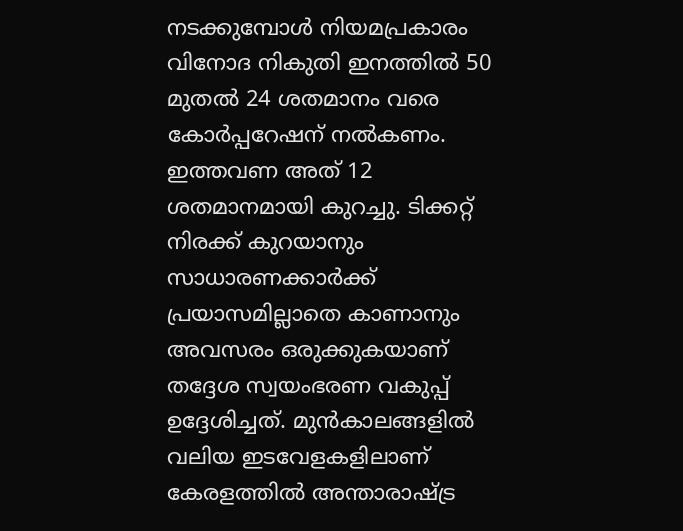നടക്കുമ്പോൾ നിയമപ്രകാരം വിനോദ നികുതി ഇനത്തിൽ 50 മുതൽ 24 ശതമാനം വരെ കോർപ്പറേഷന് നൽകണം. ഇത്തവണ അത് 12 ശതമാനമായി കുറച്ചു. ടിക്കറ്റ് നിരക്ക് കുറയാനും സാധാരണക്കാർക്ക് പ്രയാസമില്ലാതെ കാണാനും അവസരം ഒരുക്കുകയാണ് തദ്ദേശ സ്വയംഭരണ വകുപ്പ് ഉദ്ദേശിച്ചത്. മുൻകാലങ്ങളിൽ വലിയ ഇടവേളകളിലാണ് കേരളത്തിൽ അന്താരാഷ്ട്ര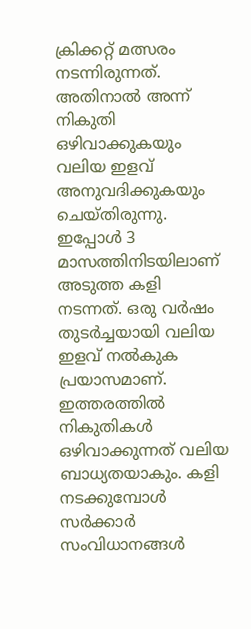ക്രിക്കറ്റ് മത്സരം നടന്നിരുന്നത്. അതിനാൽ അന്ന് നികുതി ഒഴിവാക്കുകയും വലിയ ഇളവ് അനുവദിക്കുകയും ചെയ്തിരുന്നു. ഇപ്പോൾ 3 മാസത്തിനിടയിലാണ് അടുത്ത കളി നടന്നത്. ഒരു വർഷം തുടർച്ചയായി വലിയ ഇളവ് നൽകുക പ്രയാസമാണ്. ഇത്തരത്തിൽ നികുതികൾ ഒഴിവാക്കുന്നത് വലിയ ബാധ്യതയാകും. കളി നടക്കുമ്പോൾ സർക്കാർ സംവിധാനങ്ങൾ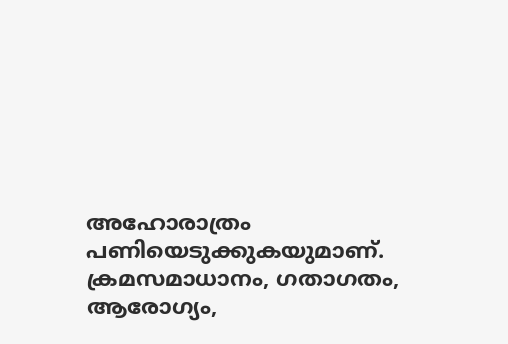അഹോരാത്രം പണിയെടുക്കുകയുമാണ്. ക്രമസമാധാനം, ഗതാഗതം, ആരോഗ്യം,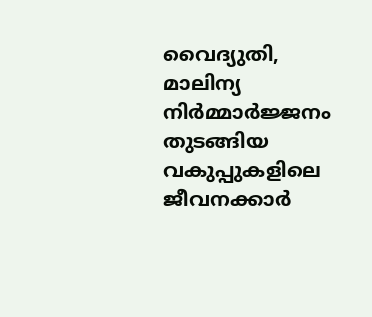വൈദ്യുതി, മാലിന്യ നിർമ്മാർജ്ജനം തുടങ്ങിയ വകുപ്പുകളിലെ ജീവനക്കാർ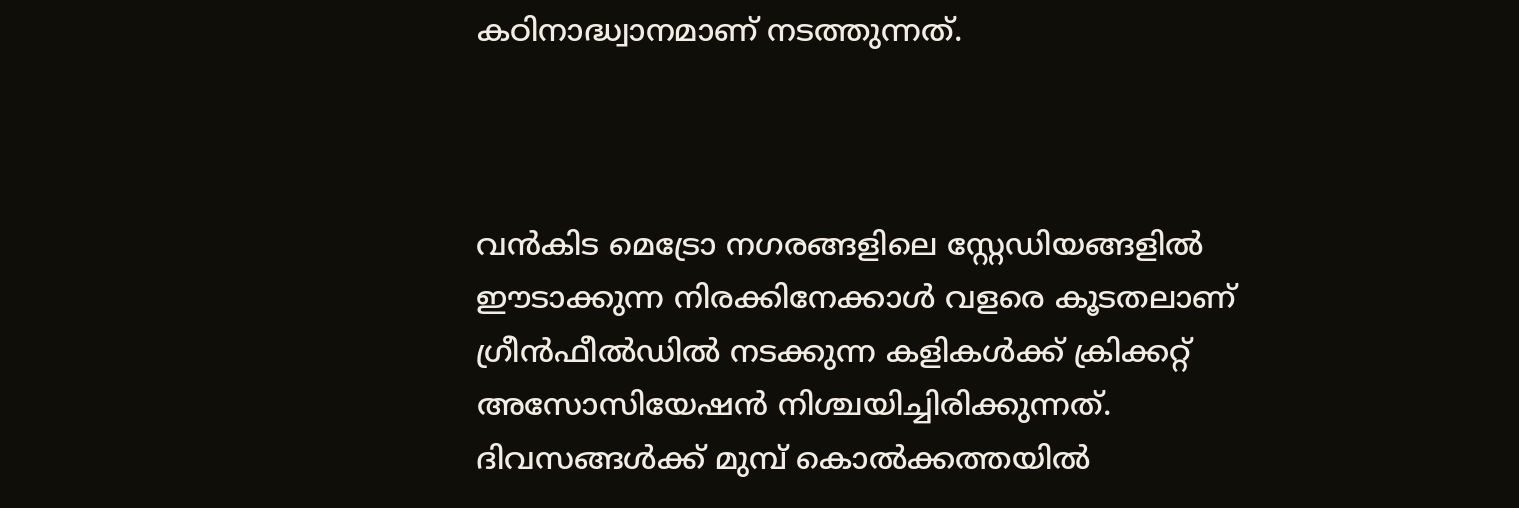കഠിനാദ്ധ്വാനമാണ് നടത്തുന്നത്.



വൻകിട മെട്രോ നഗരങ്ങളിലെ സ്റ്റേഡിയങ്ങളിൽ ഈടാക്കുന്ന നിരക്കിനേക്കാൾ വളരെ കൂടതലാണ് ഗ്രീൻഫീൽഡിൽ നടക്കുന്ന കളികൾക്ക് ക്രിക്കറ്റ് അസോസിയേഷൻ നിശ്ചയിച്ചിരിക്കുന്നത്. ദിവസങ്ങൾക്ക് മുമ്പ് കൊൽക്കത്തയിൽ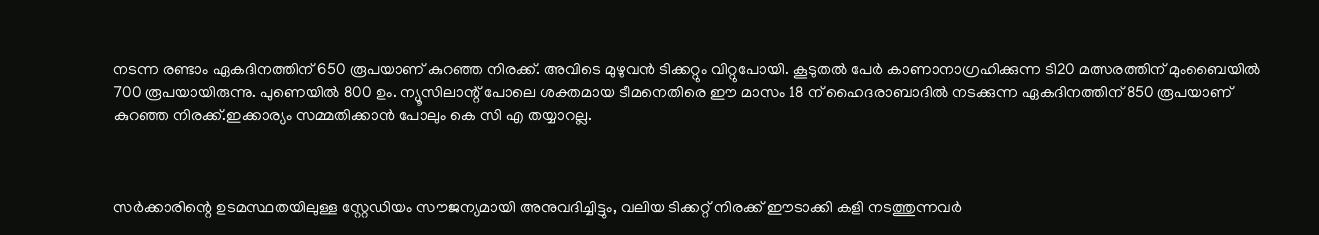നടന്ന രണ്ടാം ഏകദിനത്തിന് 650 രൂപയാണ് കുറഞ്ഞ നിരക്ക്. അവിടെ മുഴുവൻ ടിക്കറ്റും വിറ്റുപോയി. കൂടുതൽ പേർ കാണാനാഗ്രഹിക്കുന്ന ടി20 മത്സരത്തിന് മുംബൈയിൽ 700 രൂപയായിരുന്നു. പുണെയിൽ 800 ഉം. ന്യൂസിലാന്റ് പോലെ ശക്തമായ ടീമനെതിരെ ഈ മാസം 18 ന് ഹൈദരാബാദിൽ നടക്കുന്ന ഏകദിനത്തിന് 850 രൂപയാണ് കുറഞ്ഞ നിരക്ക്.ഇക്കാര്യം സമ്മതിക്കാൻ പോലും കെ സി എ തയ്യാറല്ല.



സർക്കാരിന്റെ ഉടമസ്ഥതയിലുള്ള സ്റ്റേഡിയം സൗജന്യമായി അനുവദിച്ചിട്ടും, വലിയ ടിക്കറ്റ് നിരക്ക് ഈടാക്കി കളി നടത്തുന്നവർ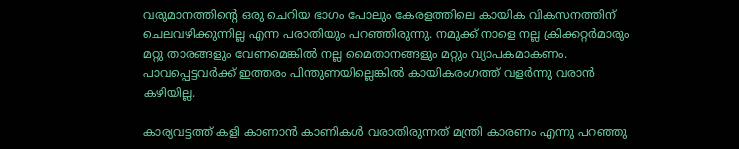വരുമാനത്തിന്റെ ഒരു ചെറിയ ഭാഗം പോലും കേരളത്തിലെ കായിക വികസനത്തിന് ചെലവഴിക്കുന്നില്ല എന്ന പരാതിയും പറഞ്ഞിരുന്നു. നമുക്ക് നാളെ നല്ല ക്രിക്കറ്റർമാരും മറ്റു താരങ്ങളും വേണമെങ്കിൽ നല്ല മൈതാനങ്ങളും മറ്റും വ്യാപകമാകണം. പാവപ്പെട്ടവർക്ക് ഇത്തരം പിന്തുണയില്ലെങ്കിൽ കായികരംഗത്ത് വളർന്നു വരാൻ കഴിയില്ല.

കാര്യവട്ടത്ത് കളി കാണാൻ കാണികൾ വരാതിരുന്നത് മന്ത്രി കാരണം എന്നു പറഞ്ഞു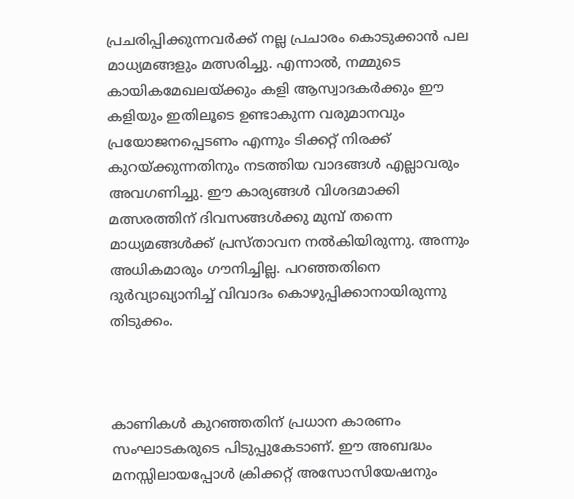പ്രചരിപ്പിക്കുന്നവർക്ക് നല്ല പ്രചാരം കൊടുക്കാൻ പല മാധ്യമങ്ങളും മത്സരിച്ചു. എന്നാൽ, നമ്മുടെ കായികമേഖലയ്ക്കും കളി ആസ്വാദകർക്കും ഈ കളിയും ഇതിലൂടെ ഉണ്ടാകുന്ന വരുമാനവും പ്രയോജനപ്പെടണം എന്നും ടിക്കറ്റ് നിരക്ക് കുറയ്ക്കുന്നതിനും നടത്തിയ വാദങ്ങൾ എല്ലാവരും അവഗണിച്ചു. ഈ കാര്യങ്ങൾ വിശദമാക്കി മത്സരത്തിന് ദിവസങ്ങൾക്കു മുമ്പ് തന്നെ മാധ്യമങ്ങൾക്ക് പ്രസ്താവന നൽകിയിരുന്നു. അന്നും അധികമാരും ഗൗനിച്ചില്ല. പറഞ്ഞതിനെ ദുർവ്യാഖ്യാനിച്ച് വിവാദം കൊഴുപ്പിക്കാനായിരുന്നു തിടുക്കം.



കാണികൾ കുറഞ്ഞതിന് പ്രധാന കാരണം സംഘാടകരുടെ പിടുപ്പുകേടാണ്. ഈ അബദ്ധം മനസ്സിലായപ്പോൾ ക്രിക്കറ്റ് അസോസിയേഷനും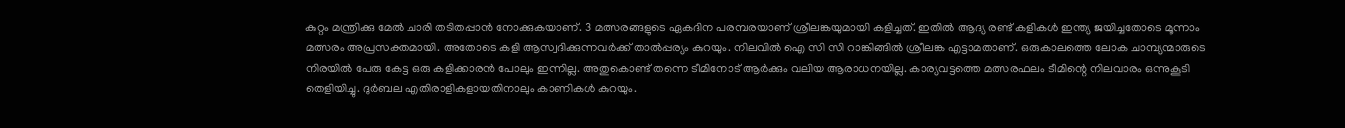കുറ്റം മന്ത്രിക്കു മേൽ ചാരി തടിതപ്പാൻ നോക്കുകയാണ്. 3 മത്സരങ്ങളുടെ ഏകദിന പരമ്പരയാണ് ശ്രീലങ്കയുമായി കളിച്ചത്. ഇതിൽ ആദ്യ രണ്ട് കളികൾ ഇന്ത്യ ജയിച്ചതോടെ മൂന്നാം മത്സരം അപ്രസക്തമായി. അതോടെ കളി ആസ്വദിക്കുന്നവർക്ക് താൽപ്പര്യം കുറയും. നിലവിൽ ഐ സി സി റാങ്കിങ്ങിൽ ശ്രീലങ്ക എട്ടാമതാണ്. ഒരുകാലത്തെ ലോക ചാമ്പ്യന്മാരുടെ നിരയിൽ പേരു കേട്ട ഒരു കളിക്കാരൻ പോലും ഇന്നില്ല. അതുകൊണ്ട് തന്നെ ടീമിനോട് ആർക്കും വലിയ ആരാധനയില്ല. കാര്യവട്ടത്തെ മത്സരഫലം ടീമിന്റെ നിലവാരം ഒന്നുകൂടി തെളിയിച്ചു. ദുർബല എതിരാളികളായതിനാലും കാണികൾ കുറയും.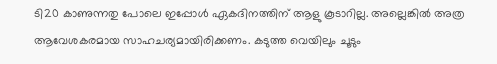ടി20 കാണുന്നതു പോലെ ഇപ്പോൾ ഏകദിനത്തിന് ആളു കൂടാറില്ല. അല്ലെങ്കിൽ അത്ര ആവേശകരമായ സാഹചര്യമായിരിക്കണം. കടുത്ത വെയിലും ചൂടും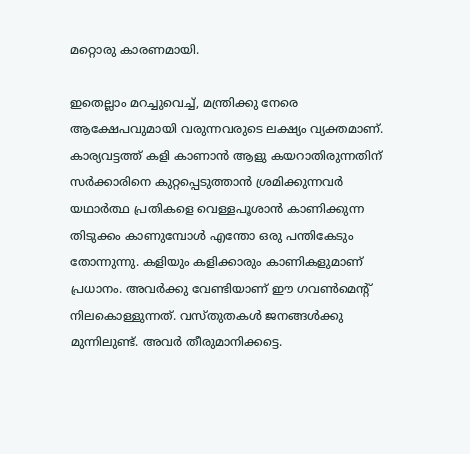മറ്റൊരു കാരണമായി.

ഇതെല്ലാം മറച്ചുവെച്ച്, മന്ത്രിക്കു നേരെ ആക്ഷേപവുമായി വരുന്നവരുടെ ലക്ഷ്യം വ്യക്തമാണ്. കാര്യവട്ടത്ത് കളി കാണാൻ ആളു കയറാതിരുന്നതിന് സർക്കാരിനെ കുറ്റപ്പെടുത്താൻ ശ്രമിക്കുന്നവർ യഥാർത്ഥ പ്രതികളെ വെള്ളപൂശാൻ കാണിക്കുന്ന തിടുക്കം കാണുമ്പോൾ എന്തോ ഒരു പന്തികേടും തോന്നുന്നു. കളിയും കളിക്കാരും കാണികളുമാണ് പ്രധാനം. അവർക്കു വേണ്ടിയാണ് ഈ ഗവൺമെന്റ് നിലകൊള്ളുന്നത്. വസ്തുതകൾ ജനങ്ങൾക്കു മുന്നിലുണ്ട്. അവർ തീരുമാനിക്കട്ടെ.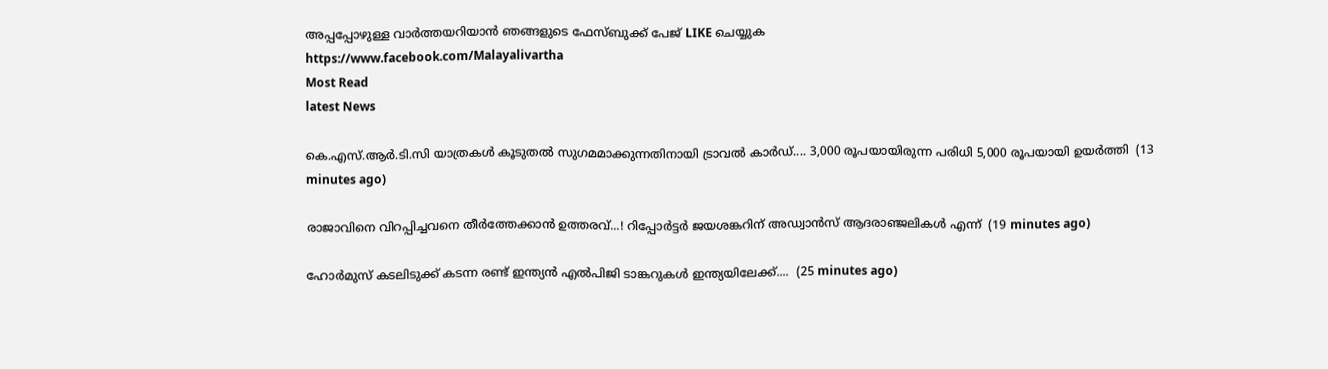അപ്പപ്പോഴുള്ള വാര്‍ത്തയറിയാന്‍ ഞങ്ങളുടെ ഫേസ്‌ബുക്ക്‌ പേജ് LIKE ചെയ്യുക
https://www.facebook.com/Malayalivartha
Most Read
latest News

കെ.എസ്.ആർ.ടി.സി യാത്രകൾ കൂടുതൽ സുഗമമാക്കുന്നതിനായി ട്രാവൽ കാർഡ്.... 3,000 രൂപയായിരുന്ന പരിധി 5,000 രൂപയായി ഉയർത്തി  (13 minutes ago)

രാജാവിനെ വിറപ്പിച്ചവനെ തീർത്തേക്കാൻ ഉത്തരവ്...! റിപ്പോര്‍ട്ടര്‍ ജയശങ്കറിന് അഡ്വാൻസ് ആദരാഞ്ജലികൾ എന്ന്  (19 minutes ago)

ഹോർമുസ് കടലിടുക്ക് കടന്ന രണ്ട് ഇന്ത്യൻ എൽപിജി ടാങ്കറുകൾ ഇന്ത്യയിലേക്ക്....  (25 minutes ago)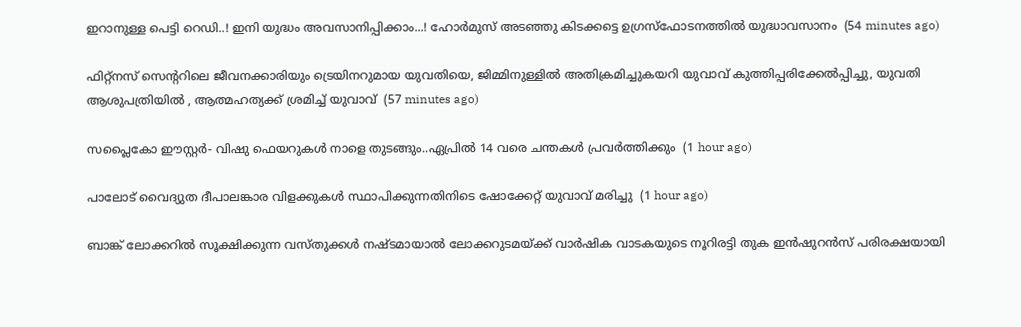ഇറാനുള്ള പെട്ടി റെഡി..! ഇനി യുദ്ധം അവസാനിപ്പിക്കാം...! ഹോർമുസ് അടഞ്ഞു കിടക്കട്ടെ ഉഗ്രസ്ഫോടനത്തിൽ യുദ്ധാവസാനം  (54 minutes ago)

ഫിറ്റ്‌നസ് സെന്ററിലെ ജീവനക്കാരിയും ട്രെയിനറുമായ യുവതിയെ, ജിമ്മിനുള്ളിൽ അതിക്രമിച്ചുകയറി യുവാവ് കുത്തിപ്പരിക്കേൽപ്പിച്ചു, യുവതി ആശുപത്രിയിൽ , ആത്മഹത്യക്ക് ശ്രമിച്ച് യുവാവ്  (57 minutes ago)

സപ്ലൈകോ ഈസ്റ്റർ- വിഷു ഫെയറുകൾ നാളെ തുടങ്ങും..ഏപ്രിൽ 14 വരെ ചന്തകൾ പ്രവർത്തിക്കും  (1 hour ago)

പാലോട് വൈദ്യുത ദീപാലങ്കാര വിളക്കുകൾ സ്ഥാപിക്കുന്നതിനിടെ ഷോക്കേറ്റ് യുവാവ് മരിച്ചു  (1 hour ago)

ബാങ്ക് ലോക്കറിൽ സൂക്ഷിക്കുന്ന വസ്തുക്കൾ നഷ്ടമായാൽ ലോക്കറുടമയ്ക്ക് വാർഷിക വാടകയുടെ നൂറിരട്ടി തുക ഇൻഷുറൻസ് പരിരക്ഷയായി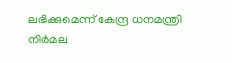ലഭിക്കുമെന്ന് കേന്ദ്ര ധനമന്ത്രി നിർമല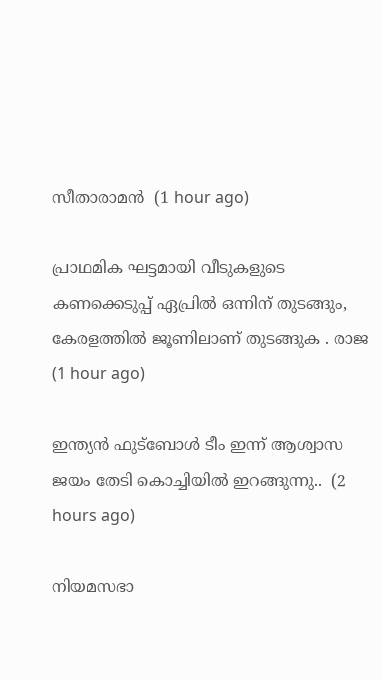സീതാരാമൻ  (1 hour ago)

പ്രാഥമിക ഘട്ടമായി വീടുകളുടെ കണക്കെടുപ്പ് ഏപ്രിൽ ഒന്നിന് തുടങ്ങും, കേരളത്തിൽ ജൂണിലാണ് തുടങ്ങുക . രാജ  (1 hour ago)

ഇന്ത്യൻ ഫുട്‌ബോൾ ടീം ഇന്ന് ആശ്വാസ ജയം തേടി കൊച്ചിയിൽ ഇറങ്ങുന്നു..  (2 hours ago)

നിയമസഭാ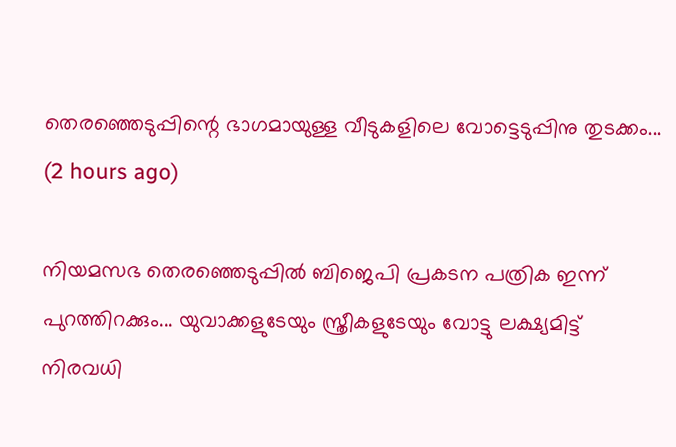തെരഞ്ഞെടുപ്പിന്റെ ഭാഗമായുള്ള വീടുകളിലെ വോട്ടെടുപ്പിനു തുടക്കം...  (2 hours ago)

നിയമസഭ തെരഞ്ഞെടുപ്പില്‍ ബിജെപി പ്രകടന പത്രിക ഇന്ന് പുറത്തിറക്കും... യുവാക്കളുടേയും സ്ത്രീകളുടേയും വോട്ടു ലക്ഷ്യമിട്ട് നിരവധി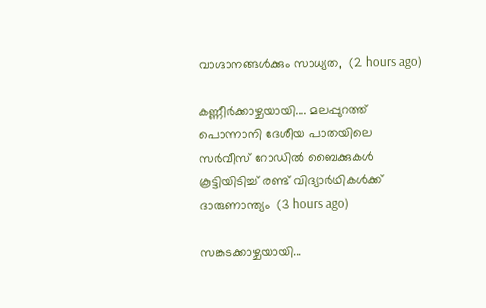വാഗ്ദാനങ്ങള്‍ക്കും സാധ്യത,  (2 hours ago)

കണ്ണീർക്കാഴ്ചയായി.... മലപ്പുറത്ത് പൊന്നാനി ദേശീയ പാതയിലെ സർവീസ് റോഡിൽ ബൈക്കുകൾ കൂട്ടിയിടിച്ച് രണ്ട് വിദ്യാർഥികൾക്ക് ദാരുണാന്ത്യം‌  (3 hours ago)

സങ്കടക്കാഴ്ചയായി...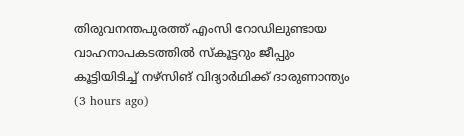തിരുവനന്തപുരത്ത് എംസി റോഡിലുണ്ടായ വാഹനാപകടത്തിൽ സ്കൂട്ടറും ജീപ്പും കൂട്ടിയിടിച്ച് നഴ്സിങ് വിദ്യാർഥിക്ക് ദാരുണാന്ത്യം  (3 hours ago)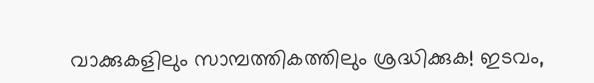വാക്കുകളിലും സാമ്പത്തികത്തിലും ശ്രദ്ധിക്കുക! ഇടവം,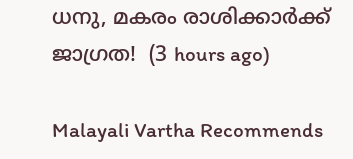ധനു, മകരം രാശിക്കാർക്ക് ജാഗ്രത!  (3 hours ago)

Malayali Vartha Recommends